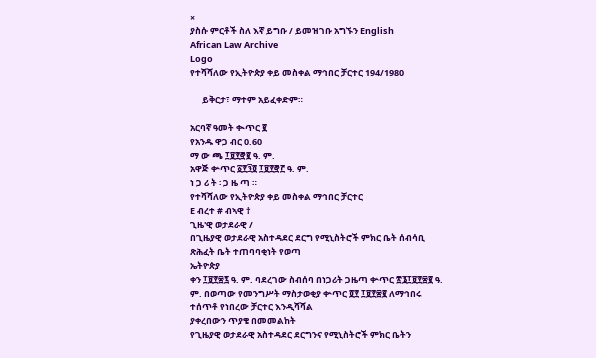×
ያስሱ ምርቶች ስለ እኛ ይግቡ / ይመዝገቡ አግኙን English
African Law Archive
Logo
የተሻሻለው የኢትዮጵያ ቀይ መስቀል ማኅበር ቻርተር 194/1980

      ይቅርታ፣ ማተም አይፈቀድም።

አርባኛ ዓመት ቊጥር ፪
የአንዱ ዋጋ ብር 0.60
ማ ው ጫ ፲፱፻፸፪ ዓ. ም.
አዋጅ ቍጥር ፩፻፺፬ ፲፱፻፸፫ ዓ. ም.
ነ ጋ ሪ ት ፡ ጋ ዜ ጣ ።
የተሻሻለው የኢትዮጵያ ቀይ መስቀል ማኅበር ቻርተር
E ብረተ # ብኣዊ †
ጊዜ'ዊ ወታደራዊ /
በጊዜያዊ ወታደራዊ አስተዳደር ደርግ የሚኒስትሮች ምክር ቤት ሰብሳቢ ጽሕፈት ቤት ተጠባባቂነት የወጣ
ኤትዮጵያ
ቀን ፲፱፻፷፯ ዓ. ም. ባደረገው ስብሰባ በነጋሪት ጋዜጣ ቍጥር ፳፮፲፱፻፷፪ ዓ. ም. በወጣው የመንግሥት ማስታወቂያ ቍጥር ፬፻ ፲፱፻፷፪ ለማኅበሩ ተሰጥቶ የነበረው ቻርተር እንዲሻሻል
ያቀረበውን ጥያቄ በመመልከት
የጊዜያዊ ወታደራዊ አስተዳደር ደርግንና የሚኒስትሮች ምክር ቤትን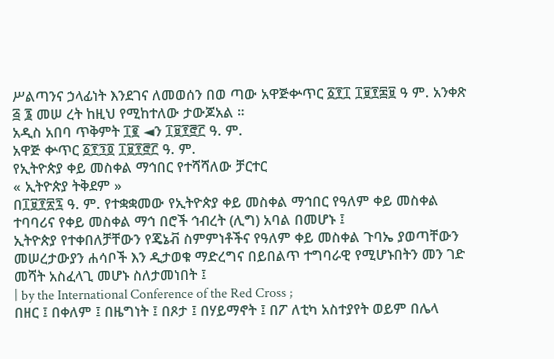ሥልጣንና ኃላፊነት እንደገና ለመወሰን በወ ጣው አዋጅቍጥር ፩፻፲ ፲፱፻፷፱ ዓ ም. አንቀጽ ፭ ፮ መሠ ረት ከዚህ የሚከተለው ታውጆአል ።
አዲስ አበባ ጥቅምት ፲፪ ◄ን ፲፱፻፸፫ ዓ. ም.
አዋጅ ቍጥር ፩፻፺፬ ፲፱፻፸፫ ዓ. ም.
የኢትዮጵያ ቀይ መስቀል ማኅበር የተሻሻለው ቻርተር
« ኢትዮጵያ ትቅደም »
በ፲፱፻፳፯ ዓ. ም. የተቋቋመው የኢትዮጵያ ቀይ መስቀል ማኅበር የዓለም ቀይ መስቀል ተባባሪና የቀይ መስቀል ማኅ በሮች ኅብረት (ሊግ) አባል በመሆኑ ፤
ኢትዮጵያ የተቀበለቻቸውን የጄኔቭ ስምምነቶችና የዓለም ቀይ መስቀል ጉባኤ ያወጣቸውን መሠረታውያን ሐሳቦች እን ዲታወቁ ማድረግና በይበልጥ ተግባራዊ የሚሆኑበትን መን ገድ መሻት አስፈላጊ መሆኑ ስለታመነበት ፤
| by the International Conference of the Red Cross ;
በዘር ፤ በቀለም ፤ በዜግነት ፤ በጾታ ፤ በሃይማኖት ፤ በፖ ለቲካ አስተያየት ወይም በሌላ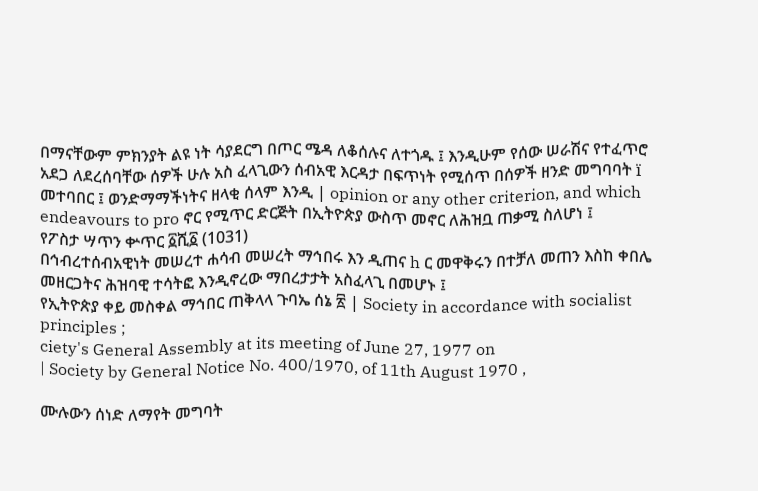በማናቸውም ምክንያት ልዩ ነት ሳያደርግ በጦር ሜዳ ለቆሰሉና ለተጎዱ ፤ እንዲሁም የሰው ሠራሽና የተፈጥሮ አደጋ ለደረሰባቸው ሰዎች ሁሉ አስ ፈላጊውን ሰብአዊ እርዳታ በፍጥነት የሚሰጥ በሰዎች ዘንድ መግባባት ï መተባበር ፤ ወንድማማችነትና ዘላቂ ሰላም እንዲ | opinion or any other criterion, and which endeavours to pro ኖር የሚጥር ድርጅት በኢትዮጵያ ውስጥ መኖር ለሕዝቧ ጠቃሚ ስለሆነ ፤
የፖስታ ሣጥን ቍጥር ፩ሺ፩ (1031)
በኅብረተሰብአዊነት መሠረተ ሐሳብ መሠረት ማኅበሩ እን ዲጠና h ር መዋቅሩን በተቻለ መጠን እስከ ቀበሌ መዘርጋትና ሕዝባዊ ተሳትፎ እንዲኖረው ማበረታታት አስፈላጊ በመሆኑ ፤
የኢትዮጵያ ቀይ መስቀል ማኅበር ጠቅላላ ጉባኤ ሰኔ ፳ | Society in accordance with socialist principles ;
ciety's General Assembly at its meeting of June 27, 1977 on
| Society by General Notice No. 400/1970, of 11th August 1970 ,

ሙሉውን ሰነድ ለማየት መግባት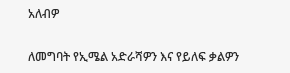አለብዎ

ለመግባት የኢሜል አድራሻዎን እና የይለፍ ቃልዎን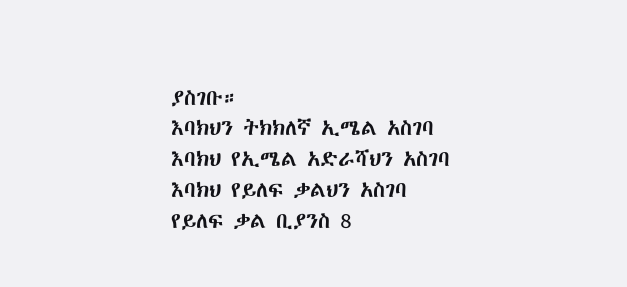ያስገቡ።
እባክህን ትክክለኛ ኢሜል አስገባ
እባክህ የኢሜል አድራሻህን አስገባ
እባክህ የይለፍ ቃልህን አስገባ
የይለፍ ቃል ቢያንስ 8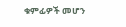ቁምፊዎች መሆን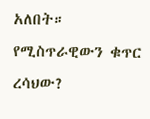አለበት።
የሚስጥራዊውን ቁጥር ረሳህው?